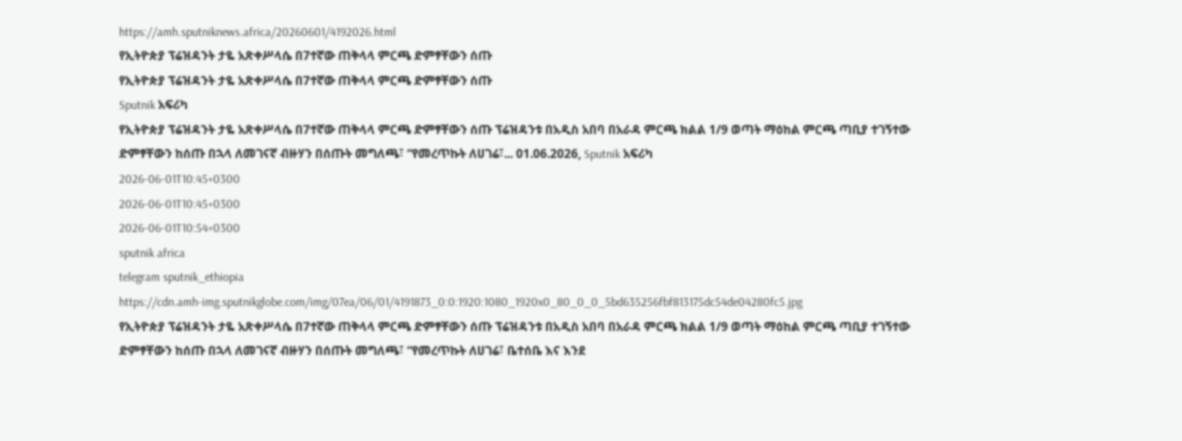https://amh.sputniknews.africa/20260601/4192026.html
የኢትዮጵያ ፕሬዝዳንት ታዬ አጽቀሥላሴ በ7ተኛው ጠቅላላ ምርጫ ድምፃቸውን ሰጡ
የኢትዮጵያ ፕሬዝዳንት ታዬ አጽቀሥላሴ በ7ተኛው ጠቅላላ ምርጫ ድምፃቸውን ሰጡ
Sputnik አፍሪካ
የኢትዮጵያ ፕሬዝዳንት ታዬ አጽቀሥላሴ በ7ተኛው ጠቅላላ ምርጫ ድምፃቸውን ሰጡ ፕሬዝዳንቱ በአዲስ አበባ በአራዳ ምርጫ ክልል 1/9 ወጣት ማዕከል ምርጫ ጣቢያ ተገኝተው ድምፃቸውን ከሰጡ በኋላ ለመገናኛ ብዙሃን በሰጡት መግለጫ፣ “የመረጥኩት ለሀገሬ፣... 01.06.2026, Sputnik አፍሪካ
2026-06-01T10:45+0300
2026-06-01T10:45+0300
2026-06-01T10:54+0300
sputnik africa
telegram sputnik_ethiopia
https://cdn.amh-img.sputnikglobe.com/img/07ea/06/01/4191873_0:0:1920:1080_1920x0_80_0_0_5bd635256fbf813175dc54de04280fc5.jpg
የኢትዮጵያ ፕሬዝዳንት ታዬ አጽቀሥላሴ በ7ተኛው ጠቅላላ ምርጫ ድምፃቸውን ሰጡ ፕሬዝዳንቱ በአዲስ አበባ በአራዳ ምርጫ ክልል 1/9 ወጣት ማዕከል ምርጫ ጣቢያ ተገኝተው ድምፃቸውን ከሰጡ በኋላ ለመገናኛ ብዙሃን በሰጡት መግለጫ፣ “የመረጥኩት ለሀገሬ፣ ቤተሰቤ እና እንደ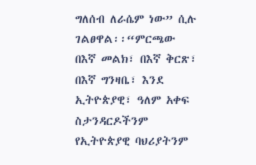ግለሰብ ለራሴም ነው” ሲሉ ገልፀዋል፡፡“ምርጫው በእኛ መልክ፣ በእኛ ቅርጽ፣ በእኛ ግንዛቤ፣ እንደ ኢትዮጵያዊ፣ ዓለም አቀፍ ስታንዳርዶችንም የኢትዮጵያዊ ባህሪያትንም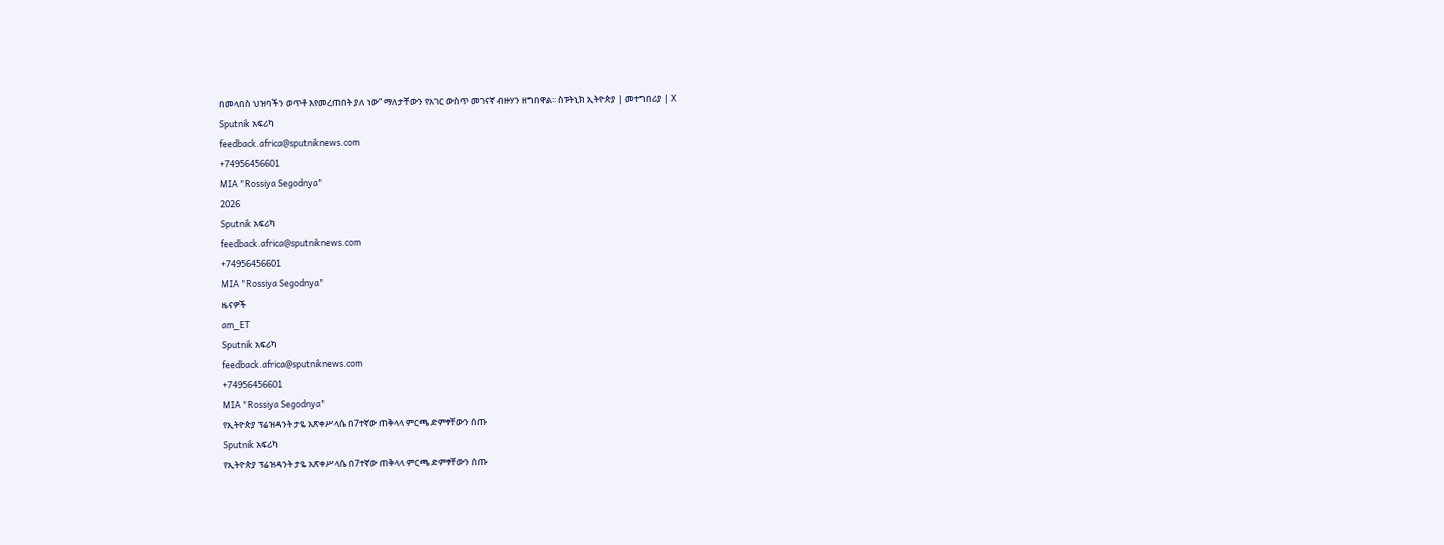በመላበስ ህዝባችን ወጥቶ እየመረጠበት ያለ ነው” ማለታቸውን የአገር ውስጥ መገናኛ ብዙሃን ዘግበዋል፡፡ ስፑትኒክ ኢትዮጵያ | መተግበሪያ | X
Sputnik አፍሪካ
feedback.africa@sputniknews.com
+74956456601
MIA "Rossiya Segodnya"
2026
Sputnik አፍሪካ
feedback.africa@sputniknews.com
+74956456601
MIA "Rossiya Segodnya"
ዜናዎች
am_ET
Sputnik አፍሪካ
feedback.africa@sputniknews.com
+74956456601
MIA "Rossiya Segodnya"
የኢትዮጵያ ፕሬዝዳንት ታዬ አጽቀሥላሴ በ7ተኛው ጠቅላላ ምርጫ ድምፃቸውን ሰጡ
Sputnik አፍሪካ
የኢትዮጵያ ፕሬዝዳንት ታዬ አጽቀሥላሴ በ7ተኛው ጠቅላላ ምርጫ ድምፃቸውን ሰጡ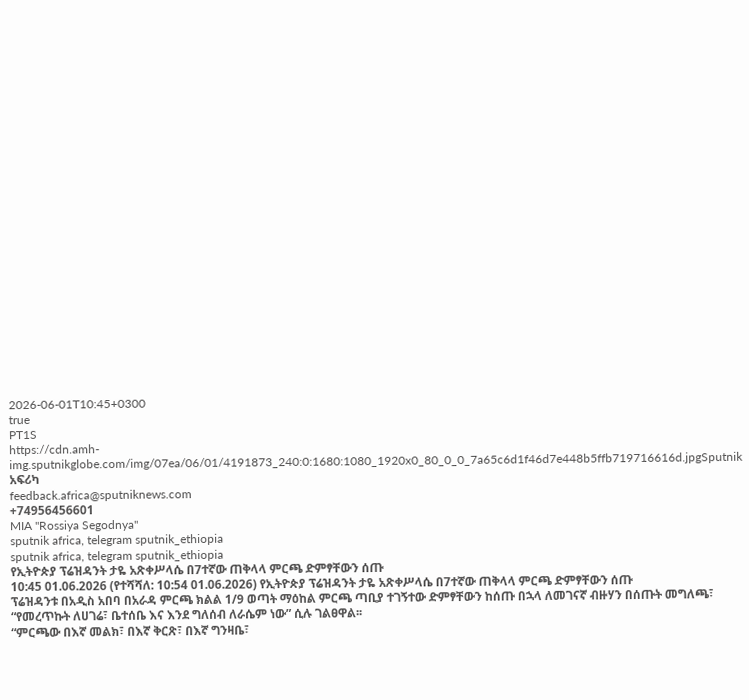2026-06-01T10:45+0300
true
PT1S
https://cdn.amh-img.sputnikglobe.com/img/07ea/06/01/4191873_240:0:1680:1080_1920x0_80_0_0_7a65c6d1f46d7e448b5ffb719716616d.jpgSputnik አፍሪካ
feedback.africa@sputniknews.com
+74956456601
MIA "Rossiya Segodnya"
sputnik africa, telegram sputnik_ethiopia
sputnik africa, telegram sputnik_ethiopia
የኢትዮጵያ ፕሬዝዳንት ታዬ አጽቀሥላሴ በ7ተኛው ጠቅላላ ምርጫ ድምፃቸውን ሰጡ
10:45 01.06.2026 (የተሻሻለ: 10:54 01.06.2026) የኢትዮጵያ ፕሬዝዳንት ታዬ አጽቀሥላሴ በ7ተኛው ጠቅላላ ምርጫ ድምፃቸውን ሰጡ
ፕሬዝዳንቱ በአዲስ አበባ በአራዳ ምርጫ ክልል 1/9 ወጣት ማዕከል ምርጫ ጣቢያ ተገኝተው ድምፃቸውን ከሰጡ በኋላ ለመገናኛ ብዙሃን በሰጡት መግለጫ፣ “የመረጥኩት ለሀገሬ፣ ቤተሰቤ እና እንደ ግለሰብ ለራሴም ነው” ሲሉ ገልፀዋል፡፡
“ምርጫው በእኛ መልክ፣ በእኛ ቅርጽ፣ በእኛ ግንዛቤ፣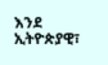እንደ ኢትዮጵያዊ፣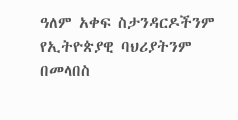ዓለም አቀፍ ስታንዳርዶችንም የኢትዮጵያዊ ባህሪያትንም በመላበስ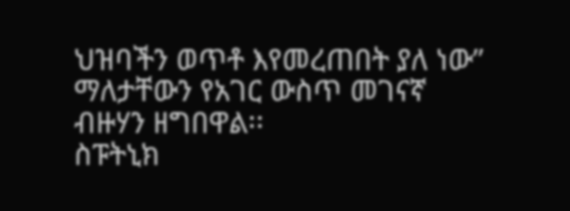ህዝባችን ወጥቶ እየመረጠበት ያለ ነው” ማለታቸውን የአገር ውስጥ መገናኛ ብዙሃን ዘግበዋል፡፡
ስፑትኒክ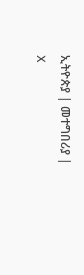ኢትዮጵያ | መተግበሪያ | X